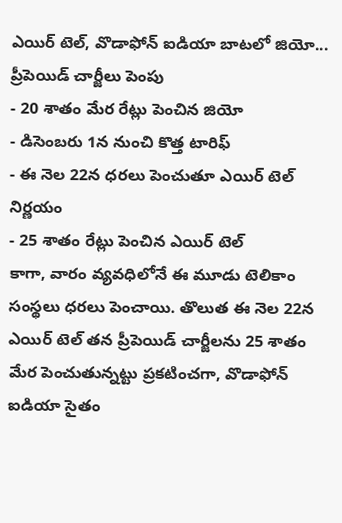ఎయిర్ టెల్, వొడాఫోన్ ఐడియా బాటలో జియో... ప్రీపెయిడ్ చార్జీలు పెంపు
- 20 శాతం మేర రేట్లు పెంచిన జియో
- డిసెంబరు 1న నుంచి కొత్త టారిఫ్
- ఈ నెల 22న ధరలు పెంచుతూ ఎయిర్ టెల్ నిర్ణయం
- 25 శాతం రేట్లు పెంచిన ఎయిర్ టెల్
కాగా, వారం వ్యవధిలోనే ఈ మూడు టెలికాం సంస్థలు ధరలు పెంచాయి. తొలుత ఈ నెల 22న ఎయిర్ టెల్ తన ప్రీపెయిడ్ చార్జీలను 25 శాతం మేర పెంచుతున్నట్టు ప్రకటించగా, వొడాఫోన్ ఐడియా సైతం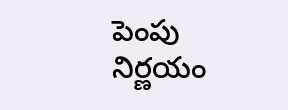పెంపు నిర్ణయం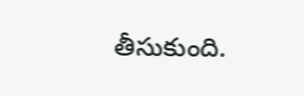తీసుకుంది.